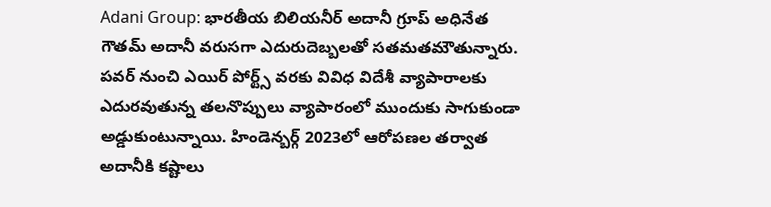Adani Group: భారతీయ బిలియనీర్ అదానీ గ్రూప్ అధినేత గౌతమ్ అదానీ వరుసగా ఎదురుదెబ్బలతో సతమతమౌతున్నారు. పవర్ నుంచి ఎయిర్ పోర్ట్స్ వరకు వివిధ విదేశీ వ్యాపారాలకు ఎదురవుతున్న తలనొప్పులు వ్యాపారంలో ముందుకు సాగుకుండా అడ్డుకుంటున్నాయి. హిండెన్బర్గ్ 2023లో ఆరోపణల తర్వాత అదానీకి కష్టాలు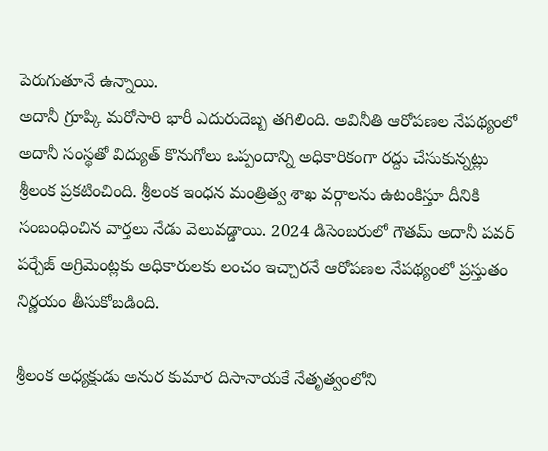పెరుగుతూనే ఉన్నాయి.
అదానీ గ్రూప్కి మరోసారి భారీ ఎదురుదెబ్బ తగిలింది. అవినీతి ఆరోపణల నేపథ్యంలో అదానీ సంస్థతో విద్యుత్ కొనుగోలు ఒప్పందాన్ని అధికారికంగా రద్దు చేసుకున్నట్లు శ్రీలంక ప్రకటించింది. శ్రీలంక ఇంధన మంత్రిత్వ శాఖ వర్గాలను ఉటంకిస్తూ దీనికి సంబంధించిన వార్తలు నేడు వెలువడ్డాయి. 2024 డిసెంబరులో గౌతమ్ అదానీ పవర్ పర్చేజ్ అగ్రిమెంట్లకు అధికారులకు లంచం ఇచ్చారనే ఆరోపణల నేపథ్యంలో ప్రస్తుతం నిర్ణయం తీసుకోబడింది.

శ్రీలంక అధ్యక్షుడు అనుర కుమార దిసానాయకే నేతృత్వంలోని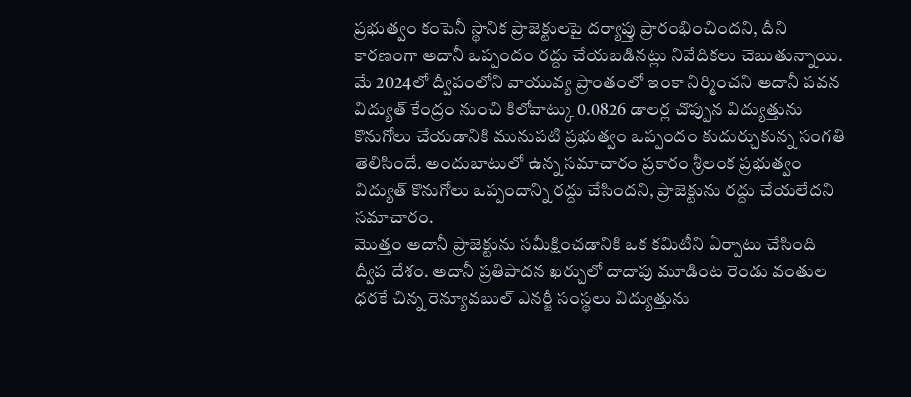ప్రభుత్వం కంపెనీ స్థానిక ప్రాజెక్టులపై దర్యాప్తు ప్రారంభించిందని, దీని కారణంగా అదానీ ఒప్పందం రద్దు చేయబడినట్లు నివేదికలు చెబుతున్నాయి. మే 2024లో ద్వీపంలోని వాయువ్య ప్రాంతంలో ఇంకా నిర్మించని అదానీ పవన విద్యుత్ కేంద్రం నుంచి కిలోవాట్కు 0.0826 డాలర్ల చొప్పున విద్యుత్తును కొనుగోలు చేయడానికి మునుపటి ప్రభుత్వం ఒప్పందం కుదుర్చుకున్న సంగతి తెలిసిందే. అందుబాటులో ఉన్న సమాచారం ప్రకారం శ్రీలంక ప్రభుత్వం విద్యుత్ కొనుగోలు ఒప్పందాన్ని రద్దు చేసిందని, ప్రాజెక్టును రద్దు చేయలేదని సమాచారం.
మొత్తం అదానీ ప్రాజెక్టును సమీక్షించడానికి ఒక కమిటీని ఏర్పాటు చేసింది ద్వీప దేశం. అదానీ ప్రతిపాదన ఖర్చులో దాదాపు మూడింట రెండు వంతుల ధరకే చిన్న రెన్యూవబుల్ ఎనర్జీ సంస్థలు విద్యుత్తును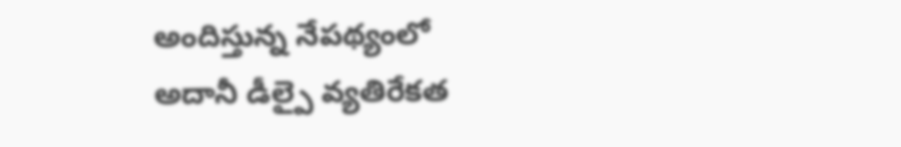అందిస్తున్న నేపథ్యంలో అదానీ డీల్పై వ్యతిరేకత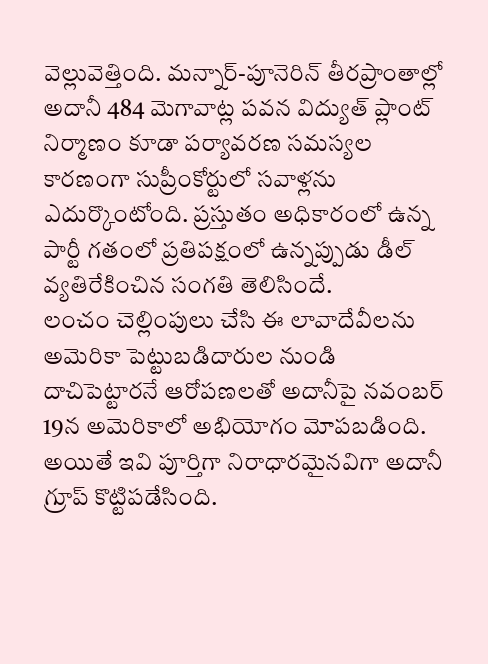వెల్లువెత్తింది. మన్నార్-పూనెరిన్ తీరప్రాంతాల్లో అదానీ 484 మెగావాట్ల పవన విద్యుత్ ప్లాంట్ నిర్మాణం కూడా పర్యావరణ సమస్యల కారణంగా సుప్రీంకోర్టులో సవాళ్లను ఎదుర్కొంటోంది. ప్రస్తుతం అధికారంలో ఉన్న పార్టీ గతంలో ప్రతిపక్షంలో ఉన్నప్పుడు డీల్ వ్యతిరేకించిన సంగతి తెలిసిందే.
లంచం చెల్లింపులు చేసి ఈ లావాదేవీలను అమెరికా పెట్టుబడిదారుల నుండి దాచిపెట్టారనే ఆరోపణలతో అదానీపై నవంబర్ 19న అమెరికాలో అభియోగం మోపబడింది. అయితే ఇవి పూర్తిగా నిరాధారమైనవిగా అదానీ గ్రూప్ కొట్టిపడేసింది.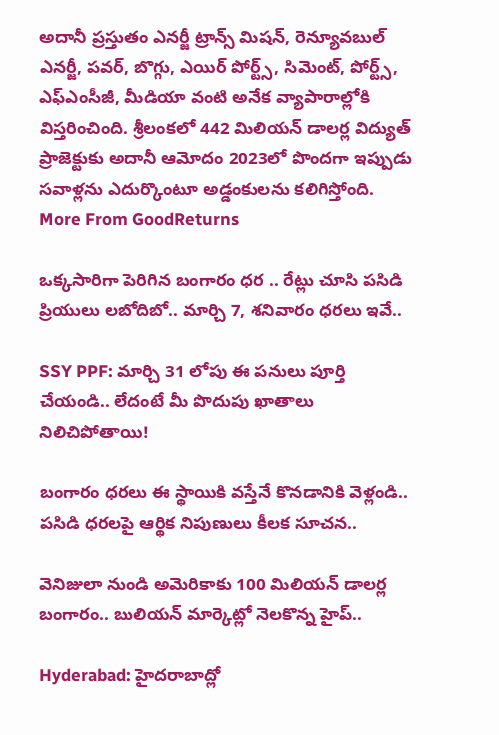అదానీ ప్రస్తుతం ఎనర్జీ ట్రాన్స్ మిషన్, రెన్యూవబుల్ ఎనర్జీ, పవర్, బొగ్గు, ఎయిర్ పోర్ట్స్, సిమెంట్, పోర్ట్స్, ఎఫ్ఎంసీజీ, మీడియా వంటి అనేక వ్యాపారాల్లోకి విస్తరించింది. శ్రీలంకలో 442 మిలియన్ డాలర్ల విద్యుత్ ప్రాజెక్టుకు అదానీ ఆమోదం 2023లో పొందగా ఇప్పుడు సవాళ్లను ఎదుర్కొంటూ అడ్డంకులను కలిగిస్తోంది.
More From GoodReturns

ఒక్కసారిగా పెరిగిన బంగారం ధర .. రేట్లు చూసి పసిడి ప్రియులు లబోదిబో.. మార్చి 7, శనివారం ధరలు ఇవే..

SSY PPF: మార్చి 31 లోపు ఈ పనులు పూర్తి చేయండి.. లేదంటే మీ పొదుపు ఖాతాలు నిలిచిపోతాయి!

బంగారం ధరలు ఈ స్థాయికి వస్తేనే కొనడానికి వెళ్లండి.. పసిడి ధరలపై ఆర్థిక నిపుణులు కీలక సూచన..

వెనిజులా నుండి అమెరికాకు 100 మిలియన్ డాలర్ల బంగారం.. బులియన్ మార్కెట్లో నెలకొన్న హైప్..

Hyderabad: హైదరాబాద్లో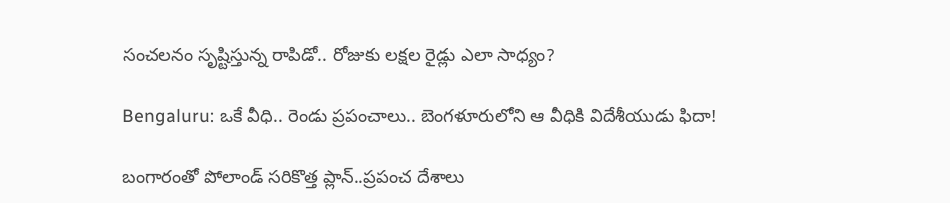సంచలనం సృష్టిస్తున్న రాపిడో.. రోజుకు లక్షల రైడ్లు ఎలా సాధ్యం?

Bengaluru: ఒకే వీధి.. రెండు ప్రపంచాలు.. బెంగళూరులోని ఆ వీధికి విదేశీయుడు ఫిదా!

బంగారంతో పోలాండ్ సరికొత్త ప్లాన్..ప్రపంచ దేశాలు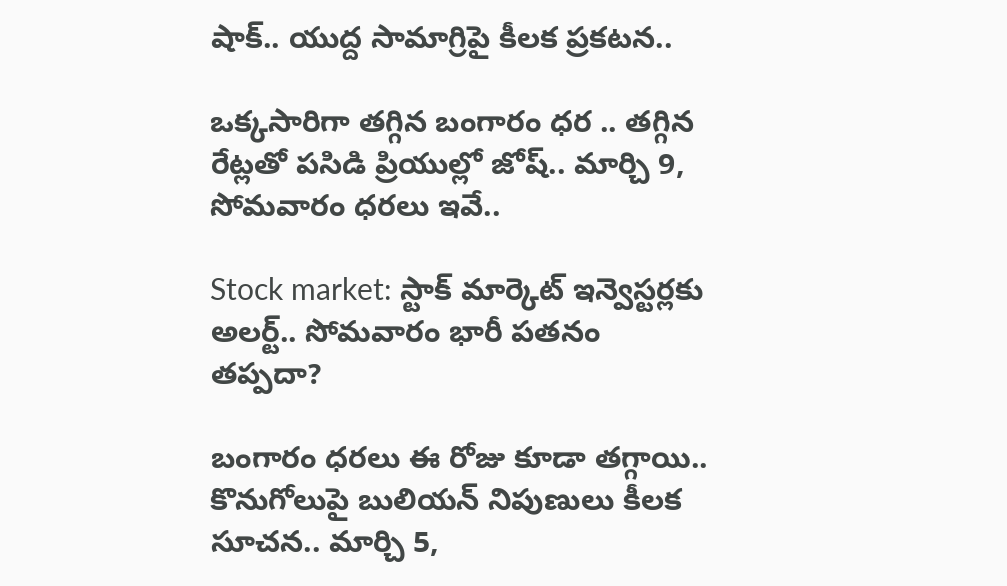షాక్.. యుద్ద సామాగ్రిపై కీలక ప్రకటన..

ఒక్కసారిగా తగ్గిన బంగారం ధర .. తగ్గిన రేట్లతో పసిడి ప్రియుల్లో జోష్.. మార్చి 9, సోమవారం ధరలు ఇవే..

Stock market: స్టాక్ మార్కెట్ ఇన్వెస్టర్లకు అలర్ట్.. సోమవారం భారీ పతనం తప్పదా?

బంగారం ధరలు ఈ రోజు కూడా తగ్గాయి.. కొనుగోలుపై బులియన్ నిపుణులు కీలక సూచన.. మార్చి 5,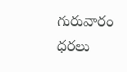గురువారం ధరలు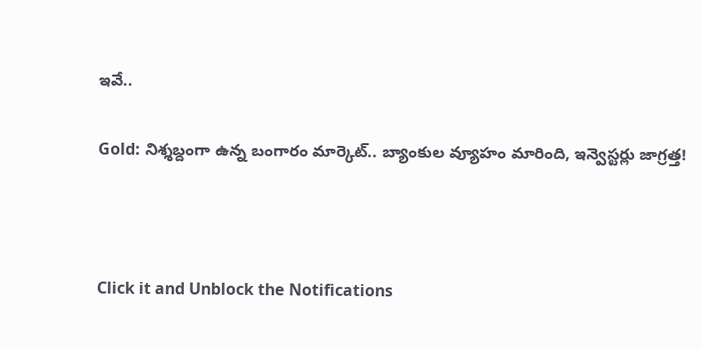ఇవే..

Gold: నిశ్శబ్దంగా ఉన్న బంగారం మార్కెట్.. బ్యాంకుల వ్యూహం మారింది, ఇన్వెస్టర్లు జాగ్రత్త!



Click it and Unblock the Notifications